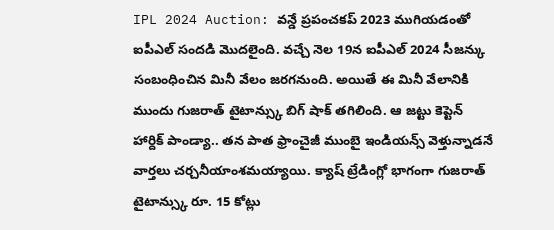IPL 2024 Auction: వన్డే ప్రపంచకప్ 2023 ముగియడంతో ఐపీఎల్ సందడి మొదలైంది. వచ్చే నెల 19న ఐపీఎల్ 2024 సీజన్కు సంబంధించిన మినీ వేలం జరగనుంది. అయితే ఈ మినీ వేలానికి ముందు గుజరాత్ టైటాన్స్కు బిగ్ షాక్ తగిలింది. ఆ జట్టు కెప్టెన్ హార్దిక్ పాండ్యా.. తన పాత ఫ్రాంచైజీ ముంబై ఇండియన్స్ వెళ్తున్నాడనే వార్తలు చర్చనీయాంశమయ్యాయి. క్యాష్ ట్రేడింగ్లో భాగంగా గుజరాత్ టైటాన్స్కు రూ. 15 కోట్లు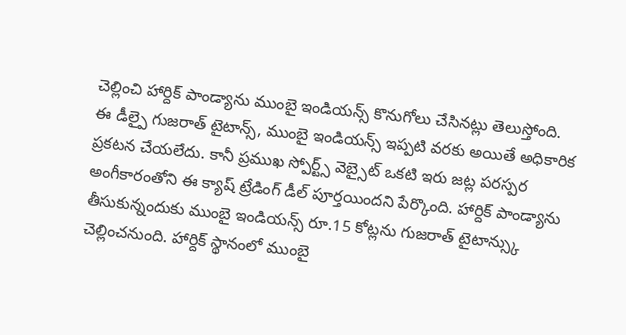చెల్లించి హార్దిక్ పాండ్యాను ముంబై ఇండియన్స్ కొనుగోలు చేసినట్లు తెలుస్తోంది.
ఈ డీల్పై గుజరాత్ టైటాన్స్, ముంబై ఇండియన్స్ ఇప్పటి వరకు అయితే అధికారిక ప్రకటన చేయలేదు. కానీ ప్రముఖ స్పోర్ట్స్ వెబ్సైట్ ఒకటి ఇరు జట్ల పరస్పర అంగీకారంతోని ఈ క్యాష్ ట్రేడింగ్ డీల్ పూర్తయిందని పేర్కొంది. హార్దిక్ పాండ్యాను తీసుకున్నందుకు ముంబై ఇండియన్స్ రూ.15 కోట్లను గుజరాత్ టైటాన్స్కు చెల్లించనుంది. హార్దిక్ స్థానంలో ముంబై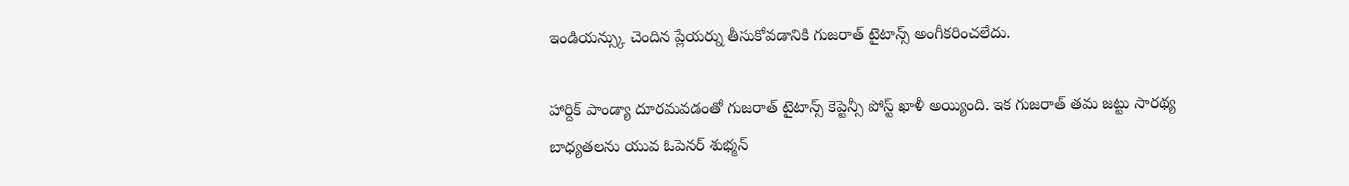ఇండియన్స్కు చెందిన ప్లేయర్ను తీసుకోవడానికి గుజరాత్ టైటాన్స్ అంగీకరించలేదు.

హార్దిక్ పాండ్యా దూరమవడంతో గుజరాత్ టైటాన్స్ కెప్టెన్సీ పోస్ట్ ఖాళీ అయ్యింది. ఇక గుజరాత్ తమ జట్టు సారథ్య బాధ్యతలను యువ ఓపెనర్ శుభ్మన్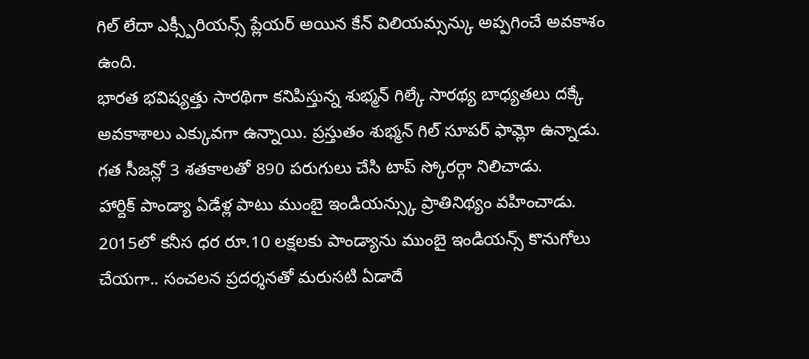గిల్ లేదా ఎక్స్పీరియన్స్ ప్లేయర్ అయిన కేన్ విలియమ్సన్కు అప్పగించే అవకాశం ఉంది.
భారత భవిష్యత్తు సారథిగా కనిపిస్తున్న శుభ్మన్ గిల్కే సారథ్య బాధ్యతలు దక్కే అవకాశాలు ఎక్కువగా ఉన్నాయి. ప్రస్తుతం శుభ్మన్ గిల్ సూపర్ ఫామ్లో ఉన్నాడు. గత సీజన్లో 3 శతకాలతో 890 పరుగులు చేసి టాప్ స్కోరర్గా నిలిచాడు.
హార్దిక్ పాండ్యా ఏడేళ్ల పాటు ముంబై ఇండియన్స్కు ప్రాతినిథ్యం వహించాడు. 2015లో కనీస ధర రూ.10 లక్షలకు పాండ్యాను ముంబై ఇండియన్స్ కొనుగోలు చేయగా.. సంచలన ప్రదర్శనతో మరుసటి ఏడాదే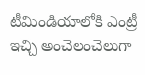టీమిండియాలోకి ఎంట్రీ ఇచ్చి అంచెలంచెలుగా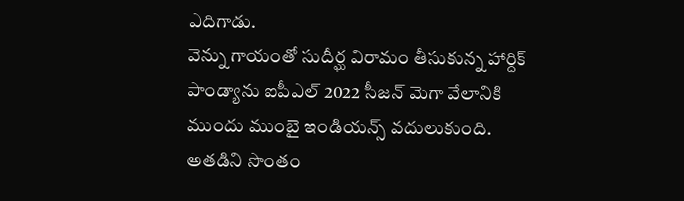ఎదిగాడు.
వెన్ను గాయంతో సుదీర్ఘ విరామం తీసుకున్న హార్దిక్ పాండ్యాను ఐపీఎల్ 2022 సీజన్ మెగా వేలానికి ముందు ముంబై ఇండియన్స్ వదులుకుంది. అతడిని సొంతం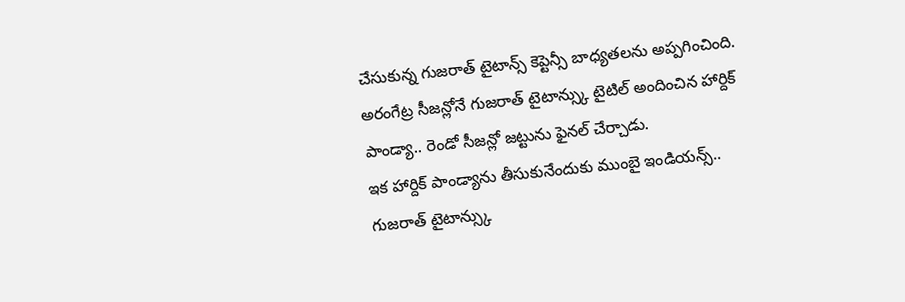చేసుకున్న గుజరాత్ టైటాన్స్ కెప్టెన్సీ బాధ్యతలను అప్పగించింది. అరంగేట్ర సీజన్లోనే గుజరాత్ టైటాన్స్కు టైటిల్ అందించిన హార్దిక్ పాండ్యా.. రెండో సీజన్లో జట్టును ఫైనల్ చేర్చాడు.
ఇక హార్దిక్ పాండ్యాను తీసుకునేందుకు ముంబై ఇండియన్స్.. గుజరాత్ టైటాన్స్కు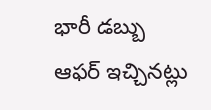భారీ డబ్బు ఆఫర్ ఇచ్చినట్లు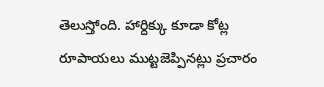తెలుస్తోంది. హార్దిక్కు కూడా కోట్ల రూపాయలు ముట్టజెప్పినట్లు ప్రచారం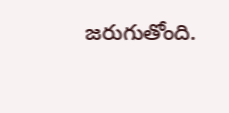జరుగుతోంది.